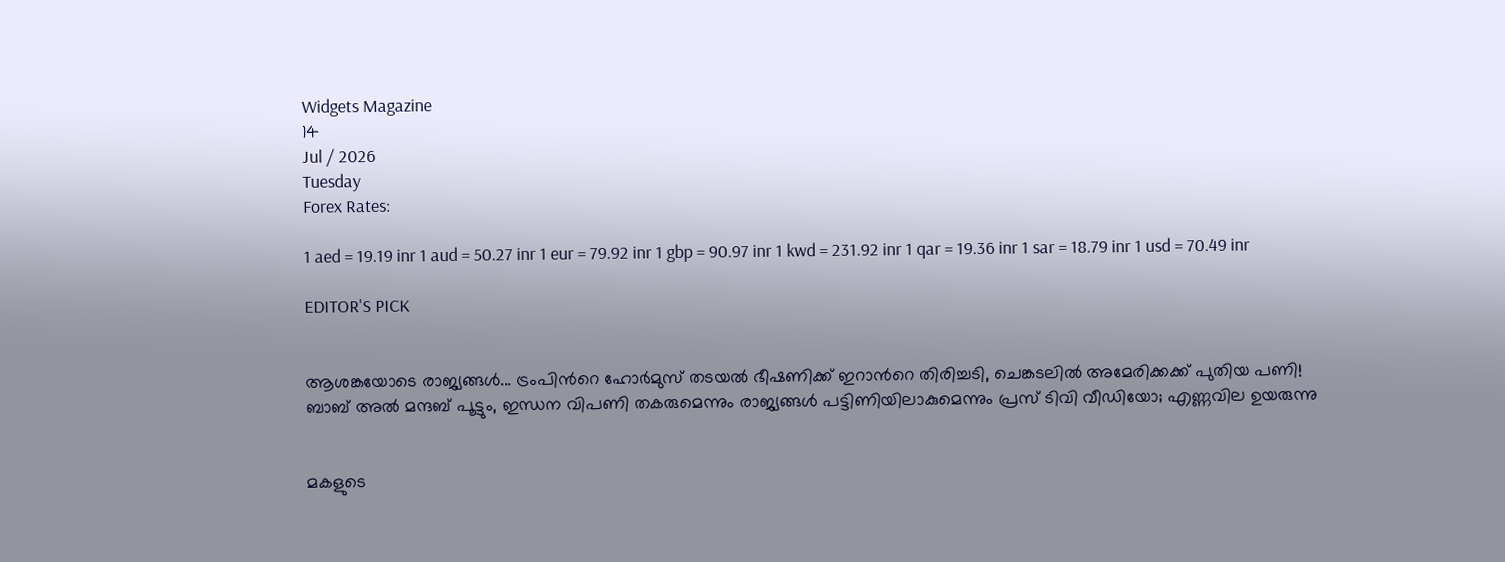Widgets Magazine
14
Jul / 2026
Tuesday
Forex Rates:

1 aed = 19.19 inr 1 aud = 50.27 inr 1 eur = 79.92 inr 1 gbp = 90.97 inr 1 kwd = 231.92 inr 1 qar = 19.36 inr 1 sar = 18.79 inr 1 usd = 70.49 inr

EDITOR'S PICK


ആശങ്കയോടെ രാജ്യങ്ങൾ... ട്രംപിൻറെ ഹോർമുസ് തടയൽ ഭീഷണിക്ക് ഇറാൻറെ തിരിച്ചടി, ചെങ്കടലിൽ അമേരിക്കക്ക് പുതിയ പണി! ബാബ് അൽ മന്ദബ് പൂട്ടും, ഇന്ധന വിപണി തകരുമെന്നും രാജ്യങ്ങൾ പട്ടിണിയിലാകുമെന്നും പ്രസ് ടിവി വീഡിയോ; എണ്ണവില ഉയരുന്നു


മകളുടെ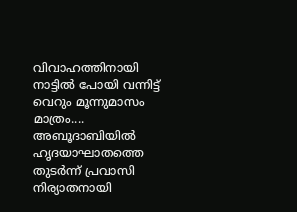വിവാഹത്തിനായി നാട്ടിൽ പോയി വന്നിട്ട് വെറും മൂന്നുമാസം മാത്രം.... അബൂദാബിയിൽ ഹൃദയാഘാതത്തെ തുടർന്ന് പ്രവാസി നിര്യാതനായി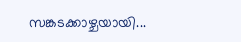സങ്കടക്കാഴ്ചയായി...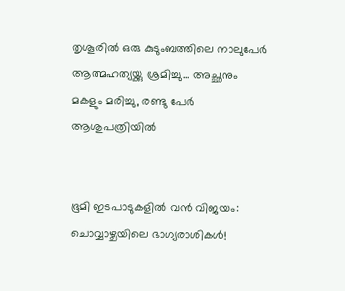തൃശൂരിൽ ഒരു കുടുംബത്തിലെ നാലുപേർ ആത്മഹത്യയ്ക്കു ശ്രമിച്ചു... അച്ഛനും മകളും മരിച്ചു, രണ്ടു പേർ ആശുപത്രിയിൽ


ഭൂമി ഇടപാടുകളിൽ വൻ വിജയം: ചൊവ്വാഴ്ചയിലെ ഭാഗ്യരാശികൾ!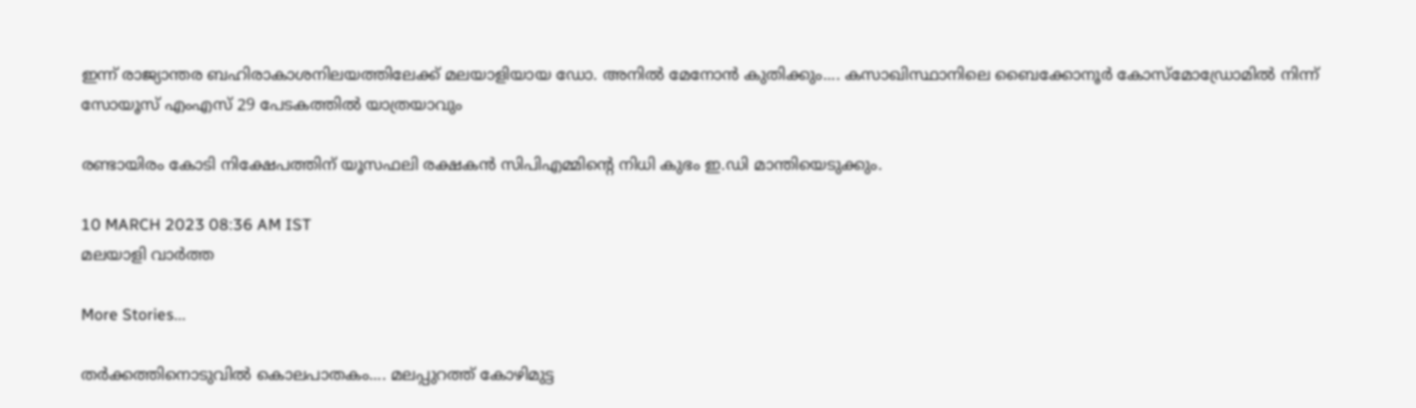ഇന്ന് രാജ്യാന്തര ബഹിരാകാശനിലയത്തിലേക്ക് മലയാളിയായ ഡോ. അനിൽ മേനോൻ കുതിക്കും.... കസാഖിസ്ഥാനിലെ ബൈക്കോനൂർ കോസ്‌മോഡ്രോമിൽ നിന്ന് സോയൂസ് എംഎസ് 29 പേടകത്തിൽ യാത്രയാവും

രണ്ടായിരം കോടി നിക്ഷേപത്തിന് യൂസഫലി രക്ഷകന്‍ സിപിഎമ്മിന്റെ നിധി കുഭം ഇ.ഡി മാന്തിയെടുക്കും.

10 MARCH 2023 08:36 AM IST
മലയാളി വാര്‍ത്ത

More Stories...

തർക്കത്തിനൊടുവിൽ കൊലപാതകം.... മലപ്പുറത്ത് കോഴിമുട്ട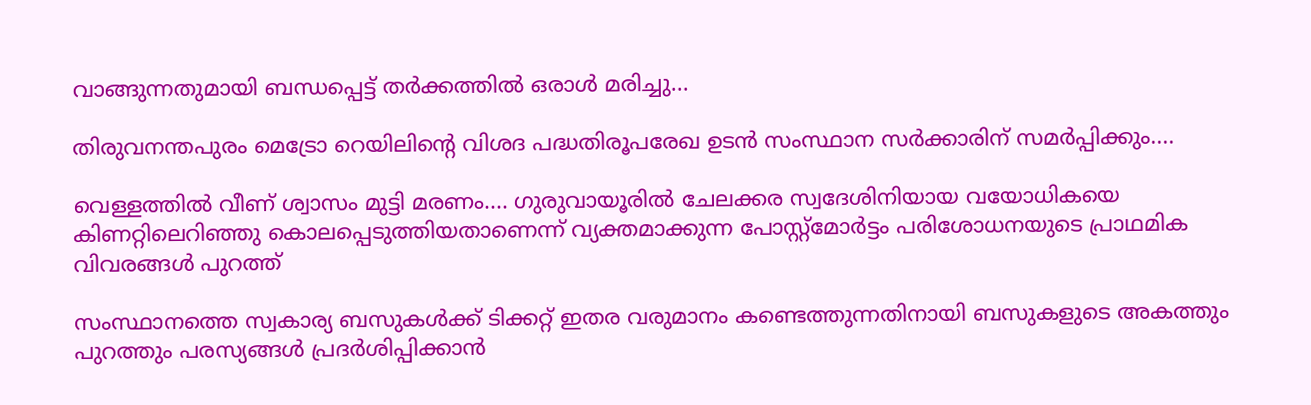വാങ്ങുന്നതുമായി ബന്ധപ്പെട്ട് തർക്കത്തിൽ ഒരാൾ മരിച്ചു...

തിരുവനന്തപുരം മെട്രോ റെയിലിന്റെ വിശദ പദ്ധതിരൂപരേഖ ഉടൻ സംസ്ഥാന സർക്കാരിന് സമർപ്പിക്കും....

വെള്ളത്തിൽ വീണ് ശ്വാസം മുട്ടി മരണം.... ഗുരുവായൂരിൽ ചേലക്കര സ്വദേശിനിയായ വയോധികയെ കിണറ്റിലെറിഞ്ഞു കൊലപ്പെടുത്തിയതാണെന്ന് വ്യക്തമാക്കുന്ന പോസ്റ്റ്മോർട്ടം പരിശോധനയുടെ പ്രാഥമിക വിവരങ്ങൾ പുറത്ത്

സംസ്ഥാനത്തെ സ്വകാര്യ ബസുകള്‍ക്ക് ടിക്കറ്റ് ഇതര വരുമാനം കണ്ടെത്തുന്നതിനായി ബസുകളുടെ അകത്തും പുറത്തും പരസ്യങ്ങള്‍ പ്രദര്‍ശിപ്പിക്കാന്‍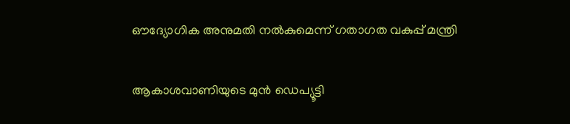ഔദ്യോഗിക അനുമതി നല്‍കുമെന്ന് ഗതാഗത വകുപ്പ് മന്ത്രി

ആകാശവാണിയുടെ മുൻ ഡെപ്യൂട്ടി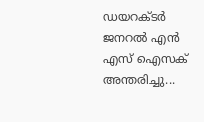ഡയറക്ടർ ജനറൽ എൻ എസ് ഐസക് അന്തരിച്ചു...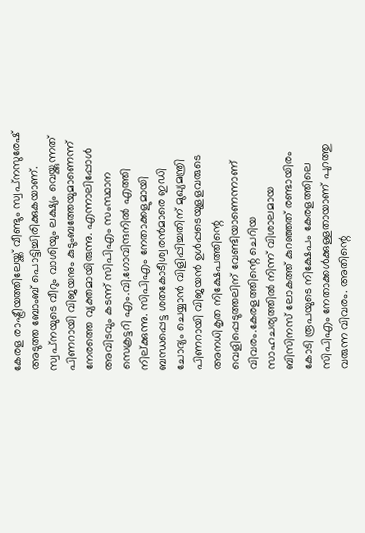കേരള രാഷ്ട്രീയത്തിലേയ്ക്ക് വീണ്ടും സ്വപ്‌നസുരേഷ് അടുത്ത ബോംബ് പൊട്ടിച്ചിരിക്കുകയാണ്. സ്വപ്‌നയുടെ വീറും വാശിയും ലക്ഷ്യം വെയ്ക്കുന്നത് പിണറായി വിജയനും കുടുംബത്തേയുമാണെന്ന് നേരത്തെ വ്യക്തമായിരുന്നു. എന്നാലിപ്പോള്‍ അവിടവും കടന്ന് സിപിഎം സംസ്ഥാന സെക്രട്ടറി എം.വി.ഗോവിന്ദനില്‍ എത്തി നില്ക്കുന്നു. സിപിഎം നേതാക്കളുമായി ബന്ധപ്പെട്ട ശതകോടീശ്വരന്‍മാരെ ഇഡി ചോദ്യം ചെയ്യാന്‍ വിളിപ്പിച്ചതിന് മുഖ്യമന്ത്രി പിണറായി വിജയന്‍ ഉള്‍പ്പടെയുളളവരുടെ അനധികൃത നിക്ഷേപത്തിന്റെ വെളിപ്പെടുത്തലിന് വേണ്ടിയാണെന്നാണ് വിവരം.കേരളത്തിന്റെ ചെറിയ സാഹചര്യത്തില്‍ നിന്ന് വിശാലമായ ബിസിനസ് ലോകത്ത് കുറഞ്ഞത് രണ്ടായിരം കോടി രൂപയുടെ നിക്ഷേപം കേരളത്തിലെ സിപിഎം നേതാക്കള്‍ക്കുള്ളതായാണ് പുറത്തു വരുന്ന വിവരം. അതിന്റെ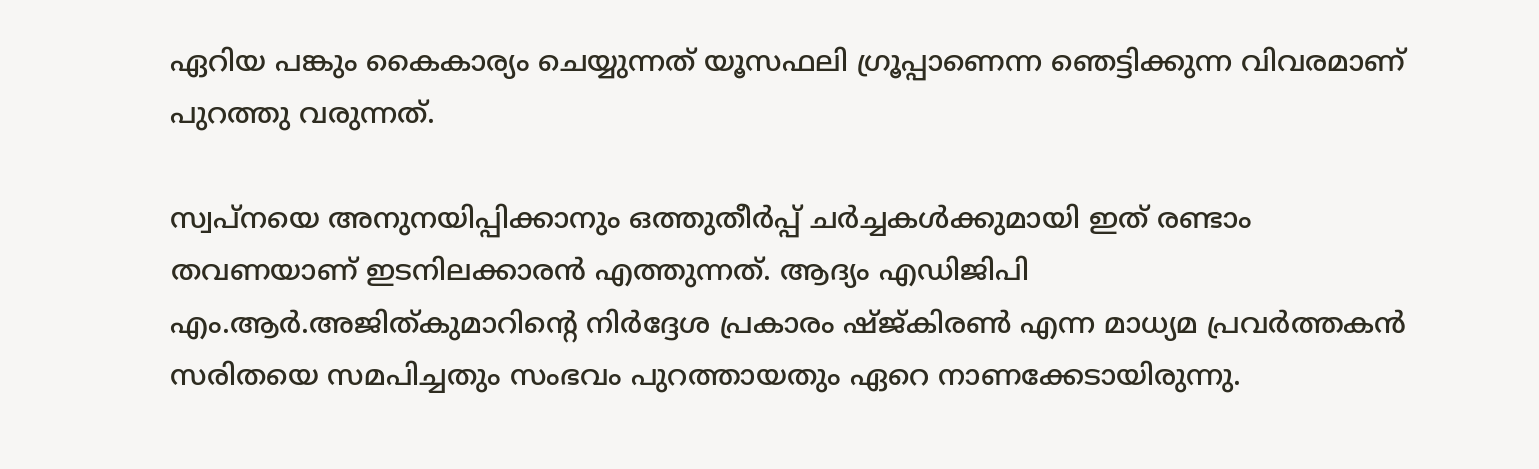ഏറിയ പങ്കും കൈകാര്യം ചെയ്യുന്നത് യൂസഫലി ഗ്രൂപ്പാണെന്ന ഞെട്ടിക്കുന്ന വിവരമാണ് പുറത്തു വരുന്നത്.

സ്വപ്നയെ അനുനയിപ്പിക്കാനും ഒത്തുതീര്‍പ്പ് ചര്‍ച്ചകള്‍ക്കുമായി ഇത് രണ്ടാം തവണയാണ് ഇടനിലക്കാരന്‍ എത്തുന്നത്. ആദ്യം എഡിജിപി എം.ആര്‍.അജിത്കുമാറിന്റെ നിര്‍ദ്ദേശ പ്രകാരം ഷ്ജ്കിരണ്‍ എന്ന മാധ്യമ പ്രവര്‍ത്തകന്‍ സരിതയെ സമപിച്ചതും സംഭവം പുറത്തായതും ഏറെ നാണക്കേടായിരുന്നു.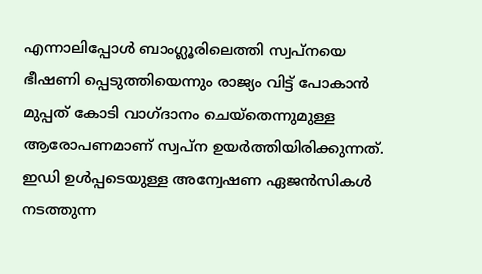എന്നാലിപ്പോള്‍ ബാംഗ്ലൂരിലെത്തി സ്വപ്നയെ ഭീഷണി പ്പെടുത്തിയെന്നും രാജ്യം വിട്ട് പോകാന്‍ മുപ്പത് കോടി വാഗ്ദാനം ചെയ്‌തെന്നുമുള്ള ആരോപണമാണ് സ്വപ്‌ന ഉയര്‍ത്തിയിരിക്കുന്നത്. ഇഡി ഉള്‍പ്പടെയുള്ള അന്വേഷണ ഏജന്‍സികള്‍ നടത്തുന്ന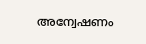അന്വേഷണം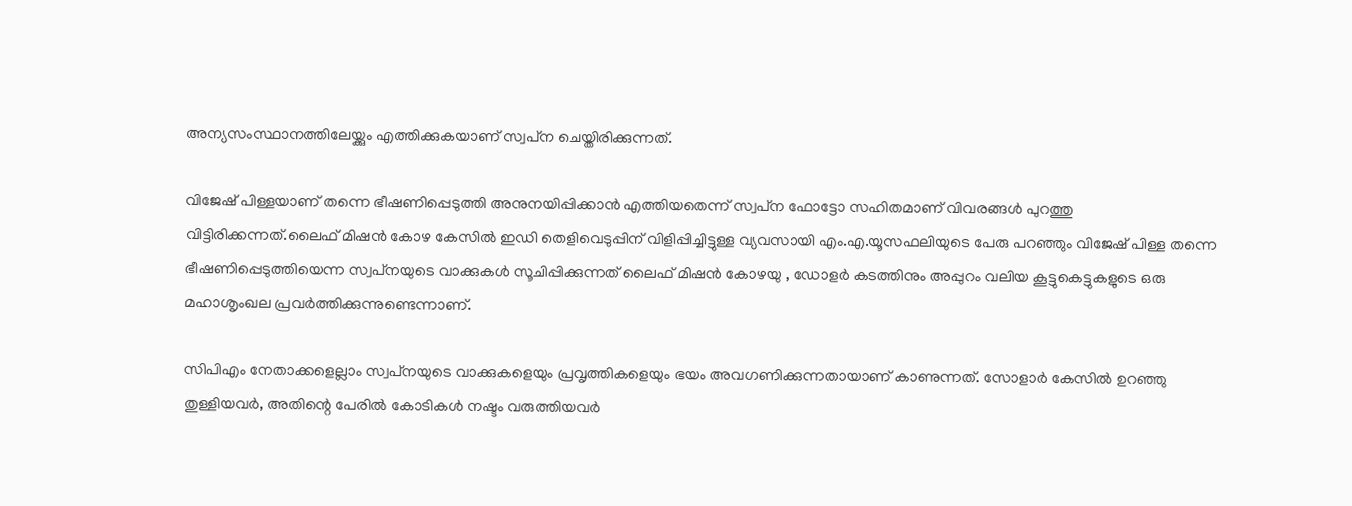അന്യസംസ്ഥാനത്തിലേയ്ക്കും എത്തിക്കുകയാണ് സ്വപ്‌ന ചെയ്തിരിക്കുന്നത്.

വിജേഷ് പിള്ളയാണ് തന്നെ ഭീഷണിപ്പെടുത്തി അനുനയിപ്പിക്കാന്‍ എത്തിയതെന്ന് സ്വപ്‌ന ഫോട്ടോ സഹിതമാണ് വിവരങ്ങള്‍ പുറത്തു വിട്ടിരിക്കന്നത്.ലൈഫ് മിഷന്‍ കോഴ കേസില്‍ ഇഡി തെളിവെടുപ്പിന് വിളിപ്പിച്ചിട്ടുള്ള വ്യവസായി എം.എ.യൂസഫലിയുടെ പേരു പറഞ്ഞും വിജേഷ് പിള്ള തന്നെ ഭീഷണിപ്പെടുത്തിയെന്ന സ്വപ്‌നയുടെ വാക്കുകള്‍ സൂചിപ്പിക്കുന്നത് ലൈഫ് മിഷന്‍ കോഴയു , ഡോളര്‍ കടത്തിനും അപ്പുറം വലിയ കൂട്ടുകെട്ടുകളുടെ ഒരു മഹാശൃംഖല പ്രവര്‍ത്തിക്കുന്നുണ്ടെന്നാണ്.

സിപിഎം നേതാക്കളെല്ലാം സ്വപ്‌നയുടെ വാക്കുകളെയും പ്രവൃത്തികളെയും ഭയം അവഗണിക്കുന്നതായാണ് കാണുന്നത്. സോളാര്‍ കേസില്‍ ഉറഞ്ഞു തുള്ളിയവര്‍, അതിന്റെ പേരില്‍ കോടികള്‍ നഷ്ടം വരുത്തിയവര്‍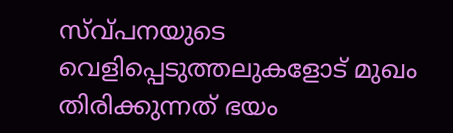സ്വ്പനയുടെ വെളിപ്പെടുത്തലുകളോട് മുഖം തിരിക്കുന്നത് ഭയം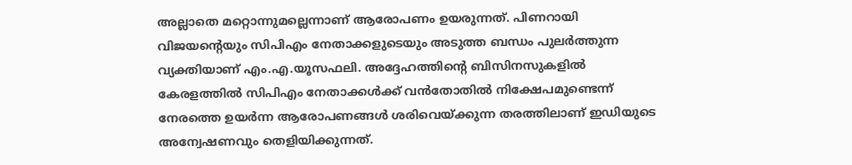അല്ലാതെ മറ്റൊന്നുമല്ലെന്നാണ് ആരോപണം ഉയരുന്നത്. പിണറായി വിജയന്റെയും സിപിഎം നേതാക്കളുടെയും അടുത്ത ബന്ധം പുലര്‍ത്തുന്ന വ്യക്തിയാണ് എം.എ.യൂസഫലി. അദ്ദേഹത്തിന്റെ ബിസിനസുകളില്‍ കേരളത്തില്‍ സിപിഎം നേതാക്കള്‍ക്ക് വന്‍തോതില്‍ നിക്ഷേപമുണ്ടെന്ന് നേരത്തെ ഉയര്‍ന്ന ആരോപണങ്ങള്‍ ശരിവെയ്ക്കുന്ന തരത്തിലാണ് ഇഡിയുടെ അന്വേഷണവും തെളിയിക്കുന്നത്.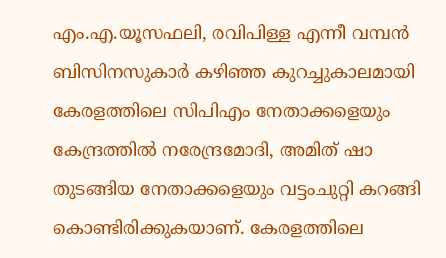എം.എ.യൂസഫലി, രവിപിള്ള എന്നീ വമ്പന്‍ ബിസിനസുകാര്‍ കഴിഞ്ഞ കുറച്ചുകാലമായി കേരളത്തിലെ സിപിഎം നേതാക്കളെയും കേന്ദ്രത്തില്‍ നരേന്ദ്രമോദി, അമിത് ഷാ തുടങ്ങിയ നേതാക്കളെയും വട്ടംചുറ്റി കറങ്ങി കൊണ്ടിരിക്കുകയാണ്. കേരളത്തിലെ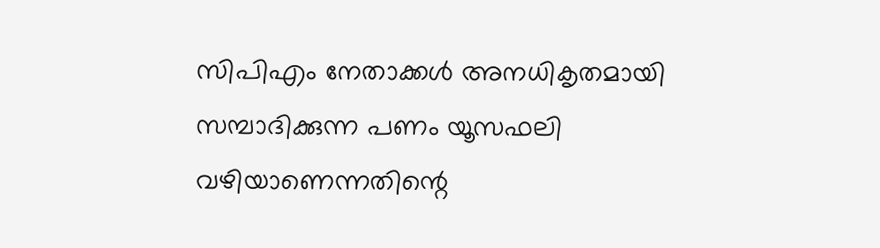സിപിഎം നേതാക്കള്‍ അനധികൃതമായി സമ്പാദിക്കുന്ന പണം യൂസഫലി വഴിയാണെന്നതിന്റെ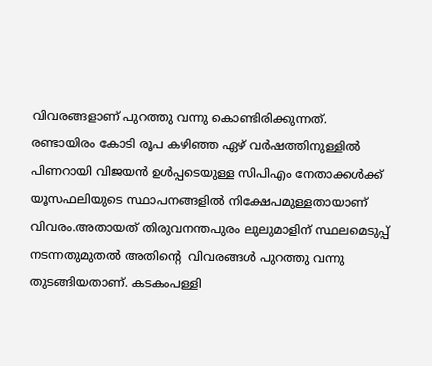വിവരങ്ങളാണ് പുറത്തു വന്നു കൊണ്ടിരിക്കുന്നത്. രണ്ടായിരം കോടി രൂപ കഴിഞ്ഞ ഏഴ് വര്‍ഷത്തിനുള്ളില്‍ പിണറായി വിജയന്‍ ഉള്‍പ്പടെയുള്ള സിപിഎം നേതാക്കള്‍ക്ക് യൂസഫലിയുടെ സ്ഥാപനങ്ങളില്‍ നിക്ഷേപമുള്ളതായാണ് വിവരം.അതായത് തിരുവനന്തപുരം ലുലുമാളിന് സ്ഥലമെടുപ്പ് നടന്നതുമുതല്‍ അതിന്റെ  വിവരങ്ങള്‍ പുറത്തു വന്നു തുടങ്ങിയതാണ്. കടകംപള്ളി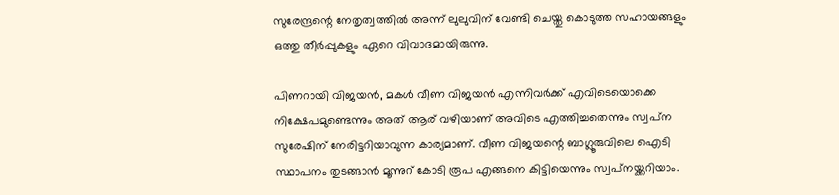സുരേന്ദ്രന്റെ നേതൃത്വത്തില്‍ അന്ന് ലുലുവിന് വേണ്ടി ചെയ്തു കൊടുത്ത സഹായങ്ങളും ഒത്തു തീര്‍പ്പുകളും ഏറെ വിവാദമായിരുന്നു.

പിണറായി വിജയന്‍, മകള്‍ വീണ വിജയന്‍ എന്നിവര്‍ക്ക് എവിടെയൊക്കെ നിക്ഷേപമുണ്ടെന്നും അത് ആര് വഴിയാണ് അവിടെ എത്തിച്ചതെന്നും സ്വപ്‌ന സുരേഷിന് നേരിട്ടറിയാവുന്ന കാര്യമാണ്. വീണ വിജയന്റെ ബാഗ്ലൂരുവിലെ ഐടി സ്ഥാപനം തുടങ്ങാന്‍ മൂന്നുറ് കോടി രൂപ എങ്ങനെ കിട്ടിയെന്നും സ്വപ്‌നയ്ക്കറിയാം.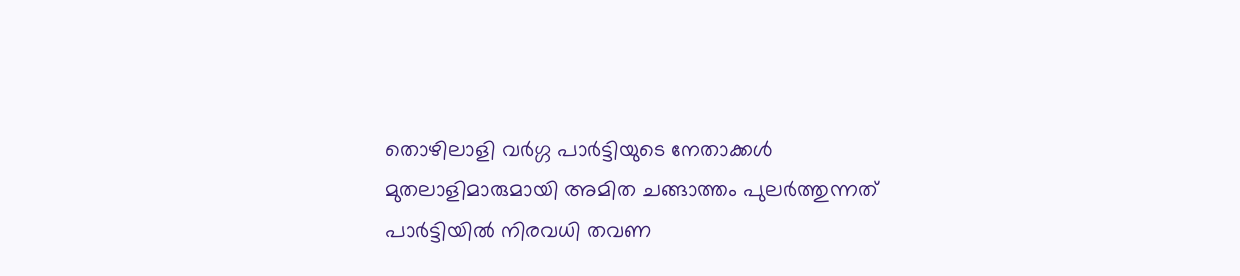തൊഴിലാളി വര്‍ഗ്ഗ പാര്‍ട്ടിയുടെ നേതാക്കള്‍ മുതലാളിമാരുമായി അമിത ചങ്ങാത്തം പുലര്‍ത്തുന്നത് പാര്‍ട്ടിയില്‍ നിരവധി തവണ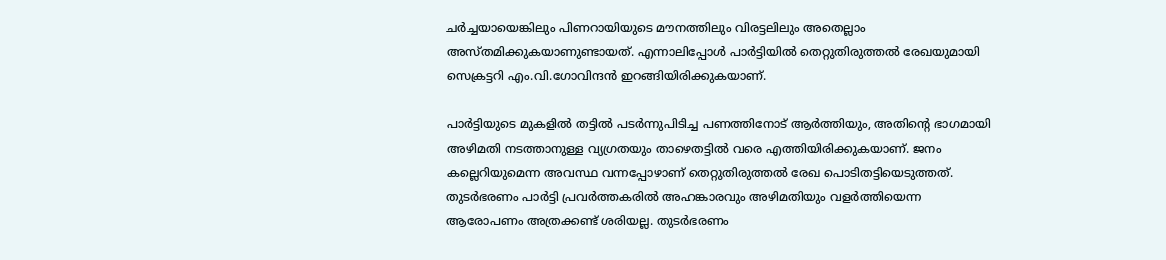ചര്‍ച്ചയായെങ്കിലും പിണറായിയുടെ മൗനത്തിലും വിരട്ടലിലും അതെല്ലാം അസ്തമിക്കുകയാണുണ്ടായത്. എന്നാലിപ്പോള്‍ പാര്‍ട്ടിയില്‍ തെറ്റുതിരുത്തല്‍ രേഖയുമായി സെക്രട്ടറി എം.വി.ഗോവിന്ദന്‍ ഇറങ്ങിയിരിക്കുകയാണ്.

പാര്‍ട്ടിയുടെ മുകളില്‍ തട്ടില്‍ പടര്‍ന്നുപിടിച്ച പണത്തിനോട് ആര്‍ത്തിയും, അതിന്റെ ഭാഗമായി അഴിമതി നടത്താനുള്ള വ്യഗ്രതയും താഴെതട്ടില്‍ വരെ എത്തിയിരിക്കുകയാണ്. ജനം കല്ലെറിയുമെന്ന അവസ്ഥ വന്നപ്പോഴാണ് തെറ്റുതിരുത്തല്‍ രേഖ പൊടിതട്ടിയെടുത്തത്. തുടര്‍ഭരണം പാര്‍ട്ടി പ്രവര്‍ത്തകരില്‍ അഹങ്കാരവും അഴിമതിയും വളര്‍ത്തിയെന്ന ആരോപണം അത്രക്കണ്ട് ശരിയല്ല. തുടര്‍ഭരണം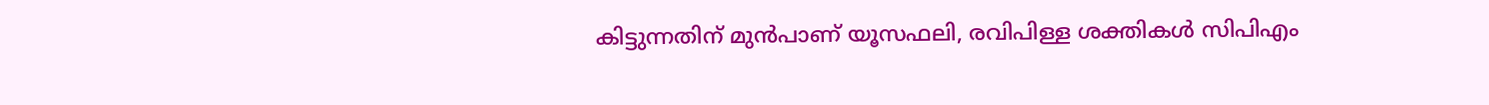കിട്ടുന്നതിന് മുന്‍പാണ് യൂസഫലി, രവിപിള്ള ശക്തികള്‍ സിപിഎം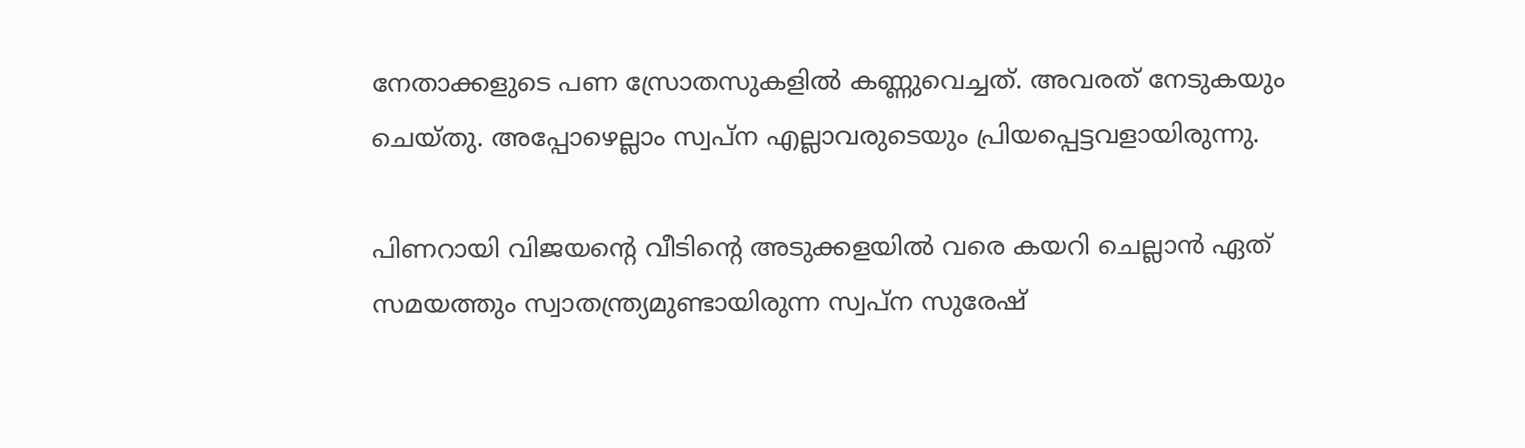നേതാക്കളുടെ പണ സ്രോതസുകളില്‍ കണ്ണുവെച്ചത്. അവരത് നേടുകയും ചെയ്തു. അപ്പോഴെല്ലാം സ്വപ്‌ന എല്ലാവരുടെയും പ്രിയപ്പെട്ടവളായിരുന്നു.

പിണറായി വിജയന്റെ വീടിന്റെ അടുക്കളയില്‍ വരെ കയറി ചെല്ലാന്‍ ഏത് സമയത്തും സ്വാതന്ത്ര്യമുണ്ടായിരുന്ന സ്വപ്‌ന സുരേഷ്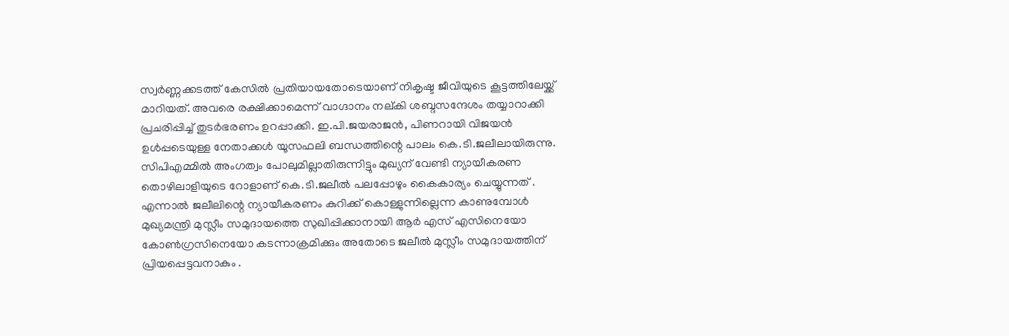സ്വര്‍ണ്ണക്കടത്ത് കേസില്‍ പ്രതിയായതോടെയാണ് നികൃഷ്ട ജീവിയുടെ കൂട്ടത്തിലേയ്ക്ക് മാറിയത്. അവരെ രക്ഷിക്കാമെന്ന് വാഗ്ദാനം നല്കി ശബ്ദസന്ദേശം തയ്യാറാക്കി പ്രചരിപ്പിച്ച് തുടര്‍ഭരണം ഉറപ്പാക്കി. ഇ.പി.ജയരാജന്‍, പിണറായി വിജയന്‍ ഉള്‍പ്പടെയുള്ള നേതാക്കള്‍ യൂസഫലി ബന്ധത്തിന്റെ പാലം കെ.ടി.ജലീലായിരുന്നു. സിപിഎമ്മില്‍ അംഗത്വം പോലുമില്ലാതിരുന്നിട്ടും മുഖ്യന് വേണ്ടി ന്യായീകരണ തൊഴിലാളിയുടെ റോളാണ് കെ.ടി.ജലീല്‍ പലപ്പോഴും കൈകാര്യം ചെയ്യുന്നത് . എന്നാല്‍ ജലീലിന്റെ ന്യായീകരണം കുറിക്ക് കൊള്ളുന്നില്ലെന്ന കാണുമ്പോള്‍ മുഖ്യമന്ത്രി മുസ്ലീം സമുദായത്തെ സുഖിപ്പിക്കാനായി ആര്‍ എസ് എസിനെയോ കോണ്‍ഗ്രസിനെയോ കടന്നാക്രമിക്കും അതോടെ ജലീല്‍ മുസ്ലീം സമുദായത്തിന് പ്രിയപ്പെട്ടവനാകും .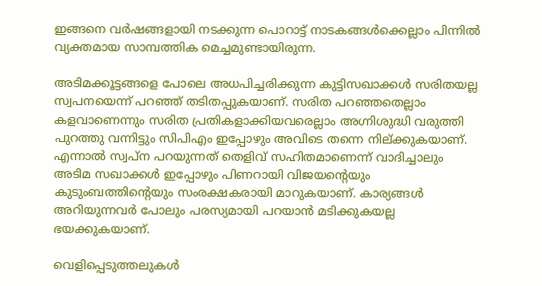ഇങ്ങനെ വര്‍ഷങ്ങളായി നടക്കുന്ന പൊറാട്ട് നാടകങ്ങള്‍ക്കെല്ലാം പിന്നില്‍ വ്യക്തമായ സാമ്പത്തിക മെച്ചമുണ്ടായിരുന്ന.

അടിമക്കൂട്ടങ്ങളെ പോലെ അധപിച്ചരിക്കുന്ന കുട്ടിസഖാക്കള്‍ സരിതയല്ല സ്വപനയെന്ന് പറഞ്ഞ് തടിതപ്പുകയാണ്. സരിത പറഞ്ഞതെല്ലാം കളവാണെന്നും സരിത പ്രതികളാക്കിയവരെല്ലാം അഗ്നിശുദ്ധി വരുത്തി പുറത്തു വന്നിട്ടും സിപിഎം ഇപ്പോഴും അവിടെ തന്നെ നില്ക്കുകയാണ്. എന്നാല്‍ സ്വപ്‌ന പറയുന്നത് തെളിവ് സഹിതമാണെന്ന് വാദിച്ചാലും അടിമ സഖാക്കള്‍ ഇപ്പോഴും പിണറായി വിജയന്റെയും കുടുംബത്തിന്റെയും സംരക്ഷകരായി മാറുകയാണ്. കാര്യങ്ങള്‍ അറിയുന്നവര്‍ പോലും പരസ്യമായി പറയാന്‍ മടിക്കുകയല്ല ഭയക്കുകയാണ്.

വെളിപ്പെടുത്തലുകള്‍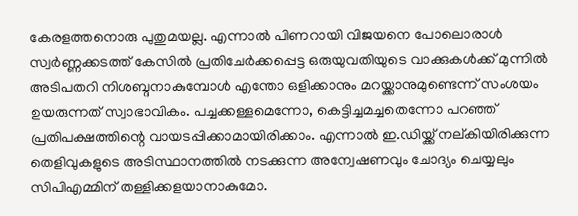കേരളത്തനൊരു പുതുമയല്ല. എന്നാല്‍ പിണറായി വിജയനെ പോലൊരാള്‍ സ്വര്‍ണ്ണക്കടത്ത് കേസില്‍ പ്രതിചേര്‍ക്കപ്പെട്ട ഒരുയുവതിയുടെ വാക്കുകള്‍ക്ക് മുന്നില്‍ അടിപതറി നിശബ്ദനാകുമ്പോള്‍ എന്തോ ഒളിക്കാനും മറയ്ക്കാനുമുണ്ടെന്ന് സംശയം ഉയരുന്നത് സ്വാഭാവികം. പച്ചക്കള്ളമെന്നോ, കെട്ടിച്ചമച്ചതെന്നോ പറഞ്ഞ് പ്രതിപക്ഷത്തിന്റെ വായടപ്പിക്കാമായിരിക്കാം. എന്നാല്‍ ഇ.ഡിയ്ക്ക് നല്കിയിരിക്കുന്ന തെളിവുകളുടെ അടിസ്ഥാനത്തില്‍ നടക്കുന്ന അന്വേഷണവും ചോദ്യം ചെയ്യലും സിപിഎമ്മിന് തള്ളിക്കളയാനാകുമോ.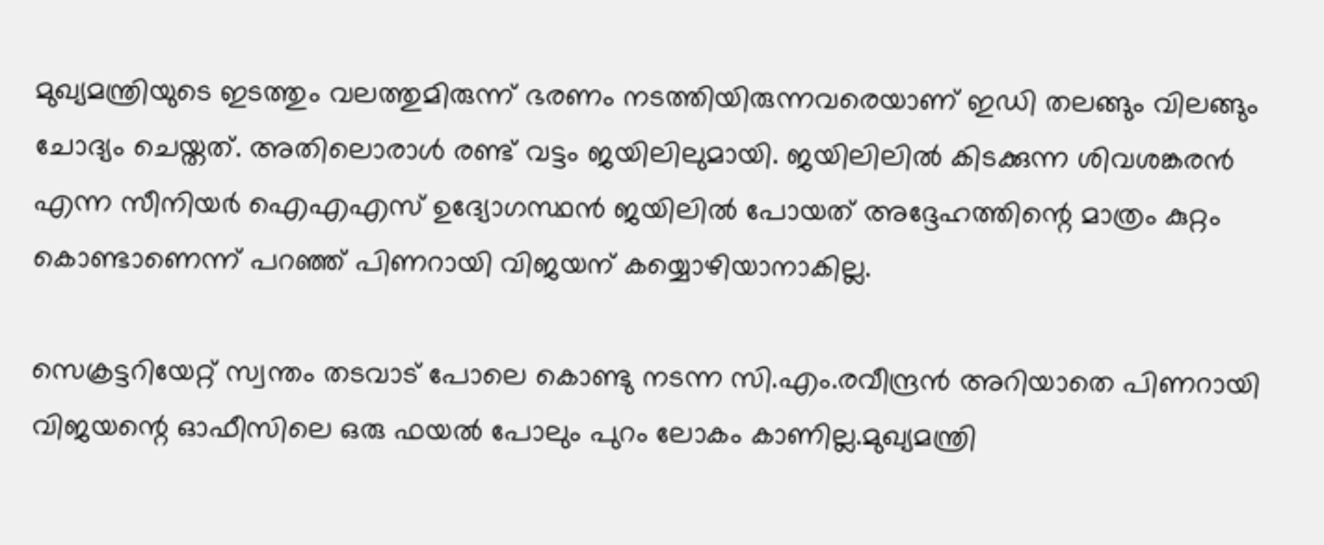മുഖ്യമന്ത്രിയുടെ ഇടത്തും വലത്തുമിരുന്ന് ഭരണം നടത്തിയിരുന്നവരെയാണ് ഇഡി തലങ്ങും വിലങ്ങും ചോദ്യം ചെയ്തത്. അതിലൊരാള്‍ രണ്ട് വട്ടം ജയിലിലുമായി. ജയിലിലില്‍ കിടക്കുന്ന ശിവശങ്കരന്‍ എന്ന സീനിയര്‍ ഐഎഎസ് ഉദ്യോഗസ്ഥന്‍ ജയിലില്‍ പോയത് അദ്ദേഹത്തിന്റെ മാത്രം കുറ്റം കൊണ്ടാണെന്ന് പറഞ്ഞ് പിണറായി വിജയന് കയ്യൊഴിയാനാകില്ല.

സെക്രട്ടറിയേറ്റ് സ്വന്തം തടവാട് പോലെ കൊണ്ടു നടന്ന സി.എം.രവീന്ദ്രന്‍ അറിയാതെ പിണറായി വിജയന്റെ ഓഫീസിലെ ഒരു ഫയല്‍ പോലും പുറം ലോകം കാണില്ല.മുഖ്യമന്ത്രി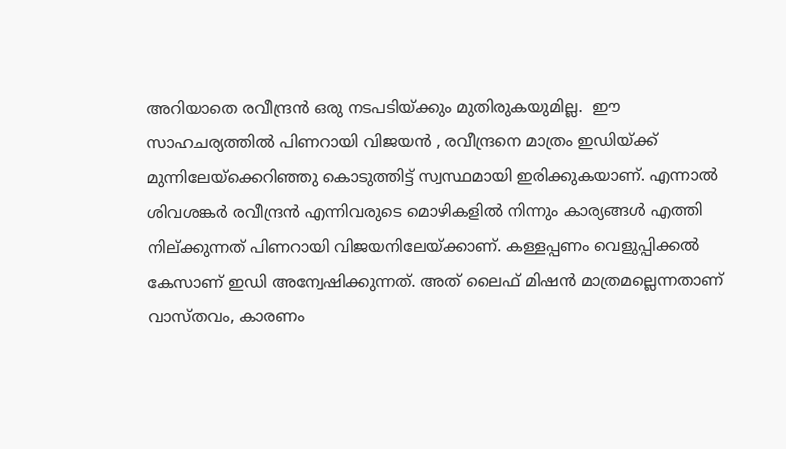അറിയാതെ രവീന്ദ്രന്‍ ഒരു നടപടിയ്ക്കും മുതിരുകയുമില്ല.  ഈ സാഹചര്യത്തില്‍ പിണറായി വിജയന്‍ , രവീന്ദ്രനെ മാത്രം ഇഡിയ്ക്ക് മുന്നിലേയ്‌ക്കെറിഞ്ഞു കൊടുത്തിട്ട് സ്വസ്ഥമായി ഇരിക്കുകയാണ്. എന്നാല്‍ ശിവശങ്കര്‍ രവീന്ദ്രന്‍ എന്നിവരുടെ മൊഴികളില്‍ നിന്നും കാര്യങ്ങള്‍ എത്തി നില്ക്കുന്നത് പിണറായി വിജയനിലേയ്ക്കാണ്. കള്ളപ്പണം വെളുപ്പിക്കല്‍ കേസാണ് ഇഡി അന്വേഷിക്കുന്നത്. അത് ലൈഫ് മിഷന്‍ മാത്രമല്ലെന്നതാണ് വാസ്തവം, കാരണം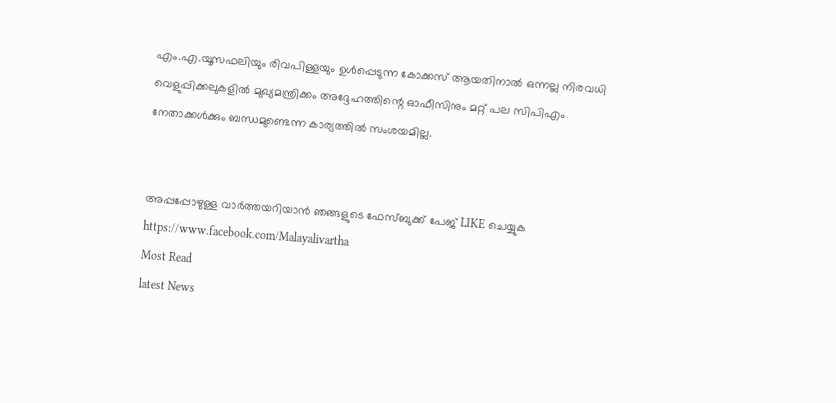എം.എ.യൂസഫലിയും രിവപിള്ളയും ഉള്‍പ്പെടുന്ന കോക്കസ് ആയതിനാല്‍ ഒന്നല്ല നിരവധി വെളുപ്പിക്കലുകളില്‍ മുഖ്യമന്ത്രിക്കം അദ്ദേഹത്തിന്റെ ഓഫീസിനും മറ്റ് പല സിപിഎം നേതാക്കള്‍ക്കും ബന്ധമുണ്ടെന്ന കാര്യത്തില്‍ സംശയമില്ല.


അപ്പപ്പോഴുള്ള വാര്‍ത്തയറിയാന്‍ ഞങ്ങളുടെ ഫേസ്‌ബുക്ക്‌ പേജ് LIKE ചെയ്യുക
https://www.facebook.com/Malayalivartha
Most Read
latest News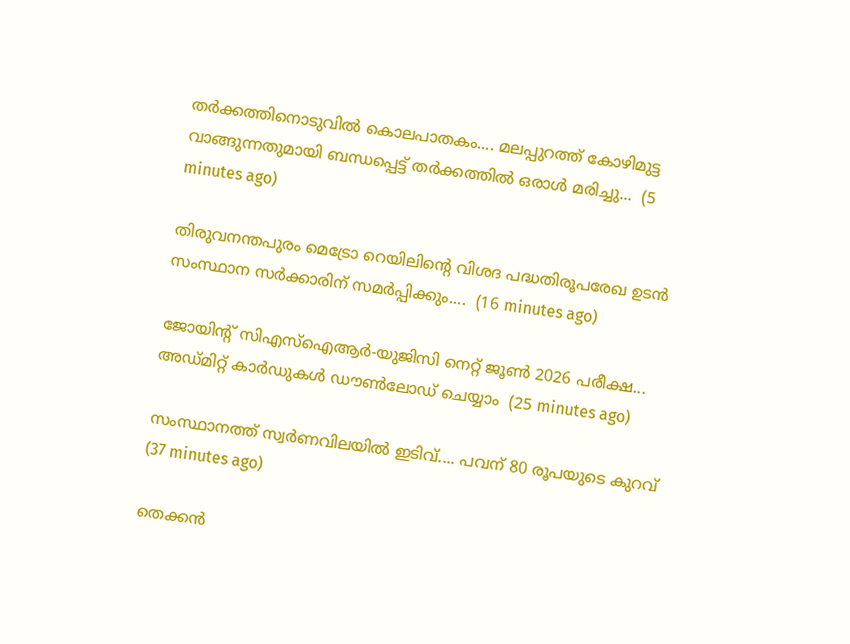തർക്കത്തിനൊടുവിൽ കൊലപാതകം.... മലപ്പുറത്ത് കോഴിമുട്ട വാങ്ങുന്നതുമായി ബന്ധപ്പെട്ട് തർക്കത്തിൽ ഒരാൾ മരിച്ചു...  (5 minutes ago)

തിരുവനന്തപുരം മെട്രോ റെയിലിന്റെ വിശദ പദ്ധതിരൂപരേഖ ഉടൻ സംസ്ഥാന സർക്കാരിന് സമർപ്പിക്കും....  (16 minutes ago)

ജോയിന്റ് സിഎസ്ഐആർ-യുജിസി നെറ്റ് ജൂൺ 2026 പരീക്ഷ... അഡ്മിറ്റ് കാർഡുകൾ ഡൗൺലോഡ് ചെയ്യാം  (25 minutes ago)

സംസ്ഥാനത്ത് സ്വർണവിലയിൽ ഇടിവ്.... പവന് 80 രൂപയുടെ കുറവ്  (37 minutes ago)

തെക്കൻ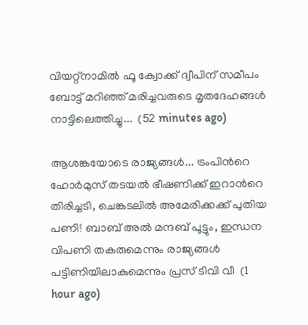വിയറ്റ്നാമിൽ ഫൂ ക്വോക്ക് ദ്വീപിന് സമീപം ബോട്ട് മറിഞ്ഞ് മരിച്ചവരുടെ മൃതദേഹങ്ങൾ നാട്ടിലെത്തിച്ചു...  (52 minutes ago)

ആശങ്കയോടെ രാജ്യങ്ങൾ... ട്രംപിൻറെ ഹോർമുസ് തടയൽ ഭീഷണിക്ക് ഇറാൻറെ തിരിച്ചടി, ചെങ്കടലിൽ അമേരിക്കക്ക് പുതിയ പണി! ബാബ് അൽ മന്ദബ് പൂട്ടും, ഇന്ധന വിപണി തകരുമെന്നും രാജ്യങ്ങൾ പട്ടിണിയിലാകുമെന്നും പ്രസ് ടിവി വീ  (1 hour ago)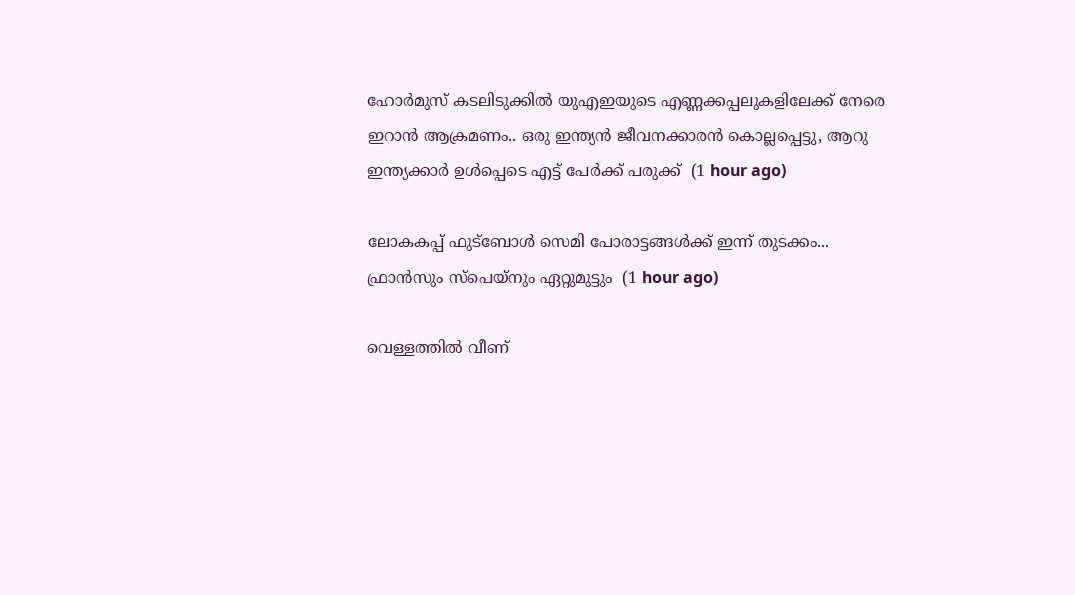ഹോർമുസ് കടലിടുക്കിൽ യുഎഇയുടെ എണ്ണക്കപ്പലുകളിലേക്ക് നേരെ ഇറാൻ ആക്രമണം.. ഒരു ഇന്ത്യൻ ജീവനക്കാരൻ കൊല്ലപ്പെട്ടു, ആറു ഇന്ത്യക്കാർ ഉൾപ്പെടെ എട്ട് പേർക്ക് പരുക്ക്  (1 hour ago)

ലോകകപ്പ്‌ ഫുട്‌ബോൾ സെമി പോരാട്ടങ്ങൾക്ക്‌ ഇന്ന് തുടക്കം... ഫ്രാൻസും സ്‌പെയ്‌നും ഏറ്റുമുട്ടും  (1 hour ago)

വെള്ളത്തിൽ വീണ്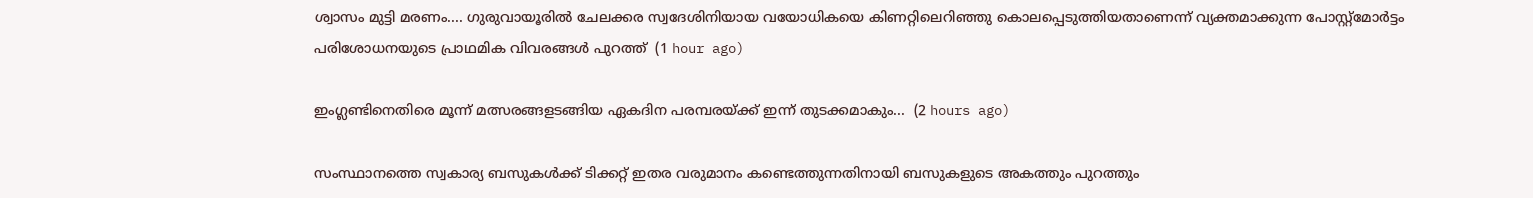ശ്വാസം മുട്ടി മരണം.... ഗുരുവായൂരിൽ ചേലക്കര സ്വദേശിനിയായ വയോധികയെ കിണറ്റിലെറിഞ്ഞു കൊലപ്പെടുത്തിയതാണെന്ന് വ്യക്തമാക്കുന്ന പോസ്റ്റ്മോർട്ടം പരിശോധനയുടെ പ്രാഥമിക വിവരങ്ങൾ പുറത്ത്  (1 hour ago)

ഇംഗ്ലണ്ടിനെതിരെ മൂന്ന് മത്സരങ്ങളടങ്ങിയ ഏകദിന പരമ്പരയ്ക്ക് ഇന്ന് തുടക്കമാകും...  (2 hours ago)

സംസ്ഥാനത്തെ സ്വകാര്യ ബസുകള്‍ക്ക് ടിക്കറ്റ് ഇതര വരുമാനം കണ്ടെത്തുന്നതിനായി ബസുകളുടെ അകത്തും പുറത്തും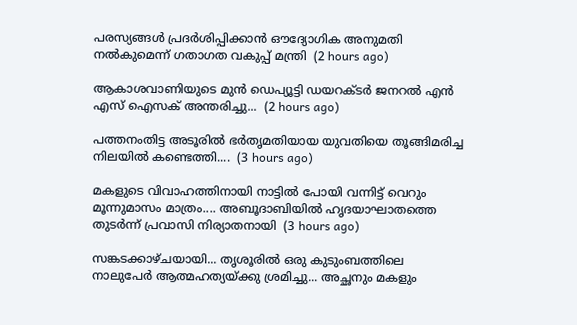പരസ്യങ്ങള്‍ പ്രദര്‍ശിപ്പിക്കാന്‍ ഔദ്യോഗിക അനുമതി നല്‍കുമെന്ന് ഗതാഗത വകുപ്പ് മന്ത്രി  (2 hours ago)

ആകാശവാണിയുടെ മുൻ ഡെപ്യൂട്ടി ഡയറക്ടർ ജനറൽ എൻ എസ് ഐസക് അന്തരിച്ചു...  (2 hours ago)

പത്തനംതിട്ട അടൂരിൽ ഭർതൃമതിയായ യുവതിയെ തൂങ്ങിമരിച്ച നിലയിൽ കണ്ടെത്തി....  (3 hours ago)

മകളുടെ വിവാഹത്തിനായി നാട്ടിൽ പോയി വന്നിട്ട് വെറും മൂന്നുമാസം മാത്രം.... അബൂദാബിയിൽ ഹൃദയാഘാതത്തെ തുടർന്ന് പ്രവാസി നിര്യാതനായി  (3 hours ago)

സങ്കടക്കാഴ്ചയായി... തൃശൂരിൽ ഒരു കുടുംബത്തിലെ നാലുപേർ ആത്മഹത്യയ്ക്കു ശ്രമിച്ചു... അച്ഛനും മകളും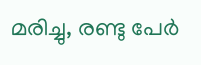മരിച്ചു, രണ്ടു പേർ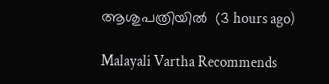ആശുപത്രിയിൽ  (3 hours ago)

Malayali Vartha Recommends